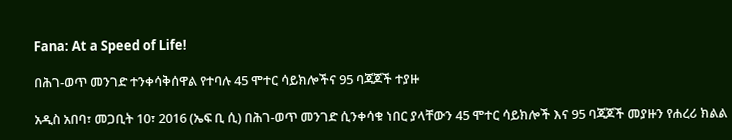Fana: At a Speed of Life!

በሕገ-ወጥ መንገድ ተንቀሳቅሰዋል የተባሉ 45 ሞተር ሳይክሎችና 95 ባጃጆች ተያዙ

አዲስ አበባ፣ መጋቢት 10፣ 2016 (ኤፍ ቢ ሲ) በሕገ-ወጥ መንገድ ሲንቀሳቁ ነበር ያላቸውን 45 ሞተር ሳይክሎች እና 95 ባጃጆች መያዙን የሐረሪ ክልል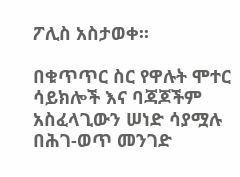ፖሊስ አስታወቀ፡፡

በቁጥጥር ስር የዋሉት ሞተር ሳይክሎች እና ባጃጆችም አስፈላጊውን ሠነድ ሳያሟሉ በሕገ-ወጥ መንገድ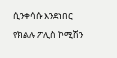ሲንቀሳሱ እንደነበር የክልሉ ፖሊስ ኮሚሽን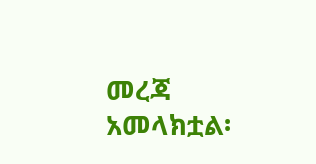መረጃ አመላክቷል፡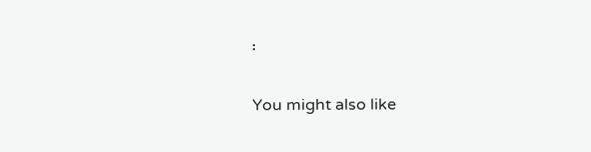፡

You might also like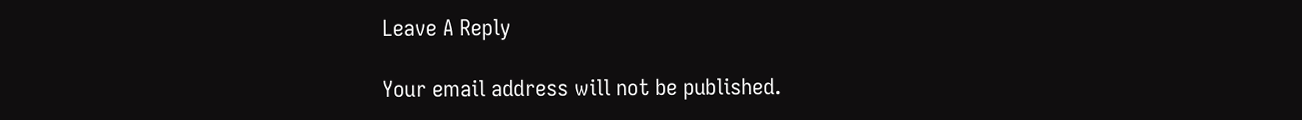Leave A Reply

Your email address will not be published.